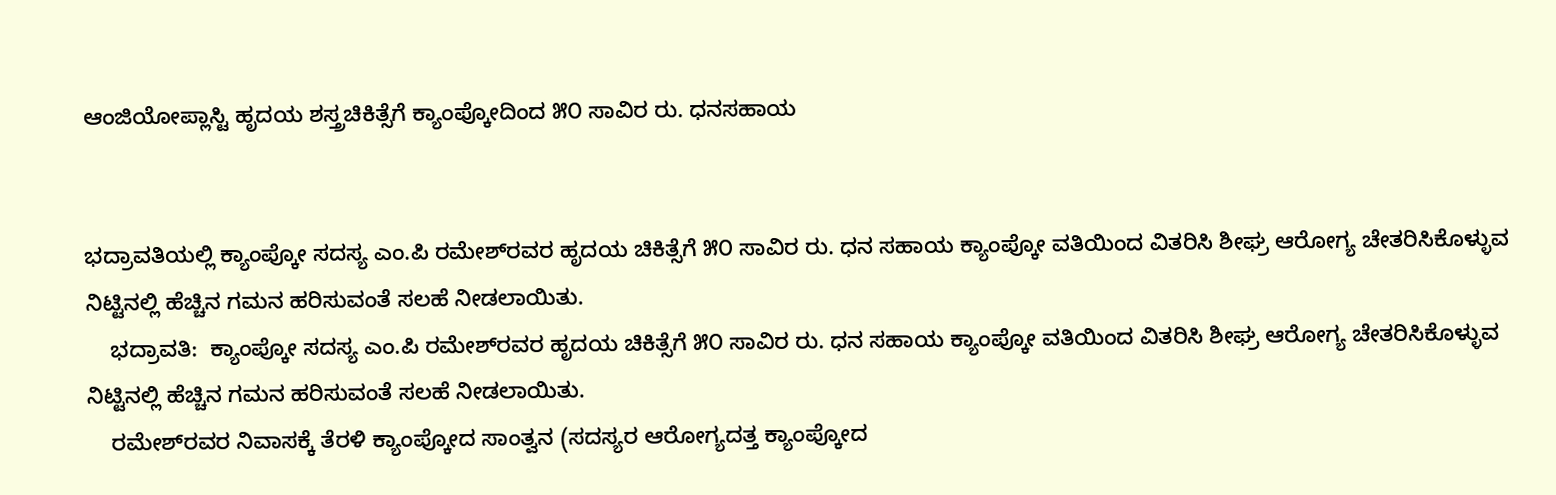ಆಂಜಿಯೋಪ್ಲಾಸ್ಟಿ ಹೃದಯ ಶಸ್ತ್ರಚಿಕಿತ್ಸೆಗೆ ಕ್ಯಾಂಪ್ಕೋದಿಂದ ೫೦ ಸಾವಿರ ರು. ಧನಸಹಾಯ


ಭದ್ರಾವತಿಯಲ್ಲಿ ಕ್ಯಾಂಪ್ಕೋ ಸದಸ್ಯ ಎಂ.ಪಿ ರಮೇಶ್‌ರವರ ಹೃದಯ ಚಿಕಿತ್ಸೆಗೆ ೫೦ ಸಾವಿರ ರು. ಧನ ಸಹಾಯ ಕ್ಯಾಂಪ್ಕೋ ವತಿಯಿಂದ ವಿತರಿಸಿ ಶೀಘ್ರ ಆರೋಗ್ಯ ಚೇತರಿಸಿಕೊಳ್ಳುವ ನಿಟ್ಟಿನಲ್ಲಿ ಹೆಚ್ಚಿನ ಗಮನ ಹರಿಸುವಂತೆ ಸಲಹೆ ನೀಡಲಾಯಿತು.
    ಭದ್ರಾವತಿ:  ಕ್ಯಾಂಪ್ಕೋ ಸದಸ್ಯ ಎಂ.ಪಿ ರಮೇಶ್‌ರವರ ಹೃದಯ ಚಿಕಿತ್ಸೆಗೆ ೫೦ ಸಾವಿರ ರು. ಧನ ಸಹಾಯ ಕ್ಯಾಂಪ್ಕೋ ವತಿಯಿಂದ ವಿತರಿಸಿ ಶೀಘ್ರ ಆರೋಗ್ಯ ಚೇತರಿಸಿಕೊಳ್ಳುವ ನಿಟ್ಟಿನಲ್ಲಿ ಹೆಚ್ಚಿನ ಗಮನ ಹರಿಸುವಂತೆ ಸಲಹೆ ನೀಡಲಾಯಿತು.
    ರಮೇಶ್‌ರವರ ನಿವಾಸಕ್ಕೆ ತೆರಳಿ ಕ್ಯಾಂಪ್ಕೋದ ಸಾಂತ್ವನ (ಸದಸ್ಯರ ಆರೋಗ್ಯದತ್ತ ಕ್ಯಾಂಪ್ಕೋದ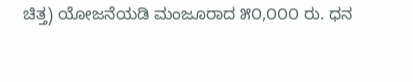ಚಿತ್ತ) ಯೋಜನೆಯಡಿ ಮಂಜೂರಾದ ೫೦,೦೦೦ ರು. ಧನ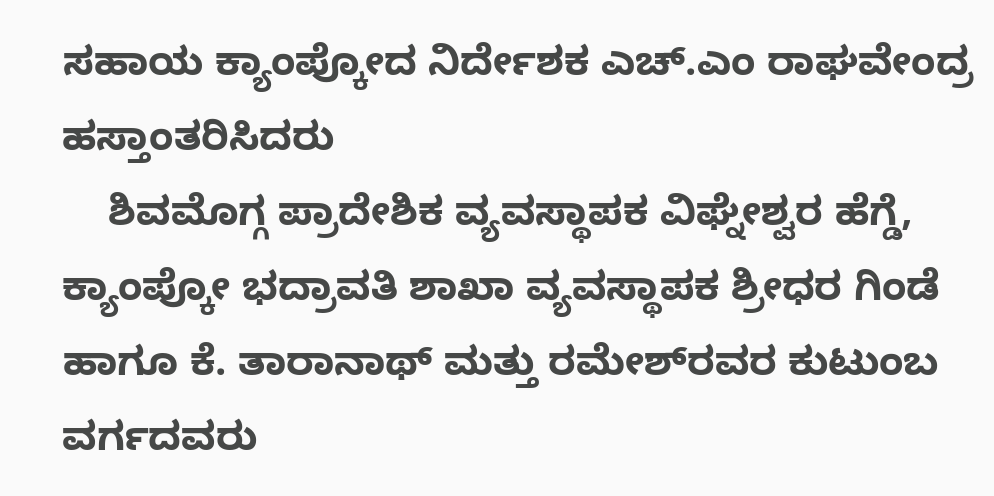ಸಹಾಯ ಕ್ಯಾಂಪ್ಕೋದ ನಿರ್ದೇಶಕ ಎಚ್.ಎಂ ರಾಘವೇಂದ್ರ ಹಸ್ತಾಂತರಿಸಿದರು
    ಶಿವಮೊಗ್ಗ ಪ್ರಾದೇಶಿಕ ವ್ಯವಸ್ಥಾಪಕ ವಿಘ್ನೇಶ್ವರ ಹೆಗ್ಡೆ,  ಕ್ಯಾಂಪ್ಕೋ ಭದ್ರಾವತಿ ಶಾಖಾ ವ್ಯವಸ್ಥಾಪಕ ಶ್ರೀಧರ ಗಿಂಡೆ ಹಾಗೂ ಕೆ. ತಾರಾನಾಥ್ ಮತ್ತು ರಮೇಶ್‌ರವರ ಕುಟುಂಬ ವರ್ಗದವರು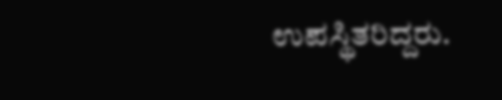ಉಪಸ್ಥಿತರಿದ್ದರು.